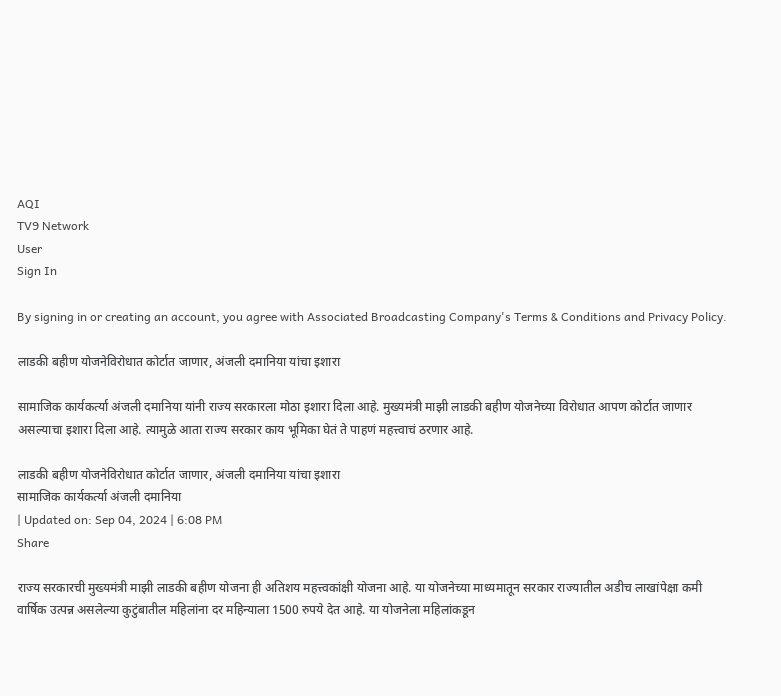AQI
TV9 Network
User
Sign In

By signing in or creating an account, you agree with Associated Broadcasting Company's Terms & Conditions and Privacy Policy.

लाडकी बहीण योजनेविरोधात कोर्टात जाणार, अंजली दमानिया यांचा इशारा

सामाजिक कार्यकर्त्या अंजली दमानिया यांनी राज्य सरकारला मोठा इशारा दिला आहे. मुख्यमंत्री माझी लाडकी बहीण योजनेच्या विरोधात आपण कोर्टात जाणार असल्याचा इशारा दिला आहे. त्यामुळे आता राज्य सरकार काय भूमिका घेतं ते पाहणं महत्त्वाचं ठरणार आहे.

लाडकी बहीण योजनेविरोधात कोर्टात जाणार, अंजली दमानिया यांचा इशारा
सामाजिक कार्यकर्त्या अंजली दमानिया
| Updated on: Sep 04, 2024 | 6:08 PM
Share

राज्य सरकारची मुख्यमंत्री माझी लाडकी बहीण योजना ही अतिशय महत्त्वकांक्षी योजना आहे. या योजनेच्या माध्यमातून सरकार राज्यातील अडीच लाखांपेक्षा कमी वार्षिक उत्पन्न असलेल्या कुटुंबातील महिलांना दर महिन्याला 1500 रुपये देत आहे. या योजनेला महिलांकडून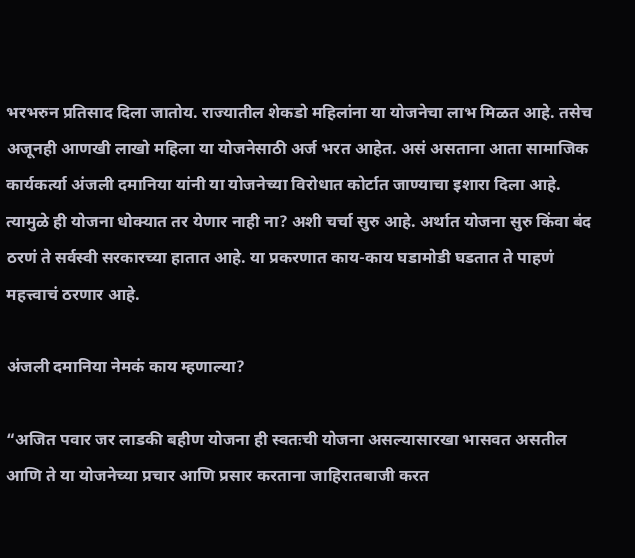भरभरुन प्रतिसाद दिला जातोय. राज्यातील शेकडो महिलांना या योजनेचा लाभ मिळत आहे. तसेच अजूनही आणखी लाखो महिला या योजनेसाठी अर्ज भरत आहेत. असं असताना आता सामाजिक कार्यकर्त्या अंजली दमानिया यांनी या योजनेच्या विरोधात कोर्टात जाण्याचा इशारा दिला आहे. त्यामुळे ही योजना धोक्यात तर येणार नाही ना? अशी चर्चा सुरु आहे. अर्थात योजना सुरु किंवा बंद ठरणं ते सर्वस्वी सरकारच्या हातात आहे. या प्रकरणात काय-काय घडामोडी घडतात ते पाहणं महत्त्वाचं ठरणार आहे.

अंजली दमानिया नेमकं काय म्हणाल्या?

“अजित पवार जर लाडकी बहीण योजना ही स्वतःची योजना असल्यासारखा भासवत असतील आणि ते या योजनेच्या प्रचार आणि प्रसार करताना जाहिरातबाजी करत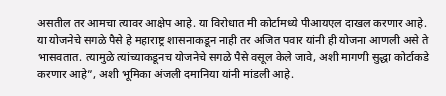असतील तर आमचा त्यावर आक्षेप आहे. या विरोधात मी कोर्टामध्ये पीआयएल दाखल करणार आहे. या योजनेचे सगळे पैसे हे महाराष्ट्र शासनाकडून नाही तर अजित पवार यांनी ही योजना आणली असे ते भासवतात. त्यामुळे त्यांच्याकडूनच योजनेचे सगळे पैसे वसूल केले जावे, अशी मागणी सुद्धा कोर्टाकडे करणार आहे”, अशी भूमिका अंजली दमानिया यांनी मांडली आहे.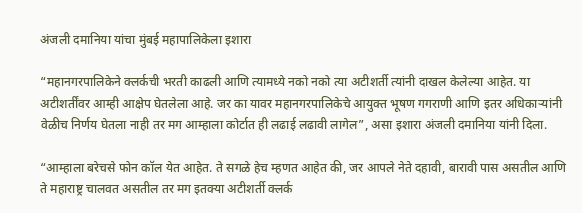अंजली दमानिया यांचा मुंबई महापालिकेला इशारा

“महानगरपालिकेने क्लर्कची भरती काढली आणि त्यामध्ये नको नको त्या अटीशर्ती त्यांनी दाखल केलेल्या आहेत. या अटीशर्तींवर आम्ही आक्षेप घेतलेला आहे. जर का यावर महानगरपालिकेचे आयुक्त भूषण गगराणी आणि इतर अधिकाऱ्यांनी वेळीच निर्णय घेतला नाही तर मग आम्हाला कोर्टात ही लढाई लढावी लागेल”, असा इशारा अंजली दमानिया यांनी दिला.

“आम्हाला बरेचसे फोन कॉल येत आहेत. ते सगळे हेच म्हणत आहेत की, जर आपले नेते दहावी, बारावी पास असतील आणि ते महाराष्ट्र चालवत असतील तर मग इतक्या अटीशर्ती क्लर्क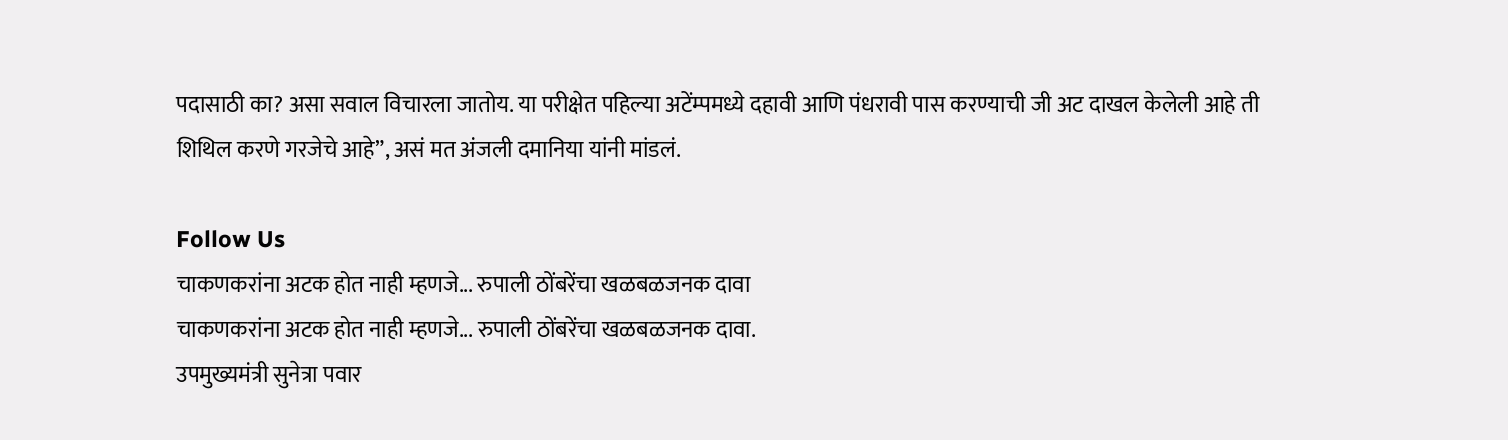पदासाठी का? असा सवाल विचारला जातोय. या परीक्षेत पहिल्या अटेंम्पमध्ये दहावी आणि पंधरावी पास करण्याची जी अट दाखल केलेली आहे ती शिथिल करणे गरजेचे आहे”, असं मत अंजली दमानिया यांनी मांडलं.

Follow Us
चाकणकरांना अटक होत नाही म्हणजे... रुपाली ठोंबरेंचा खळबळजनक दावा
चाकणकरांना अटक होत नाही म्हणजे... रुपाली ठोंबरेंचा खळबळजनक दावा.
उपमुख्यमंत्री सुनेत्रा पवार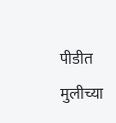पीडीत मुलीच्या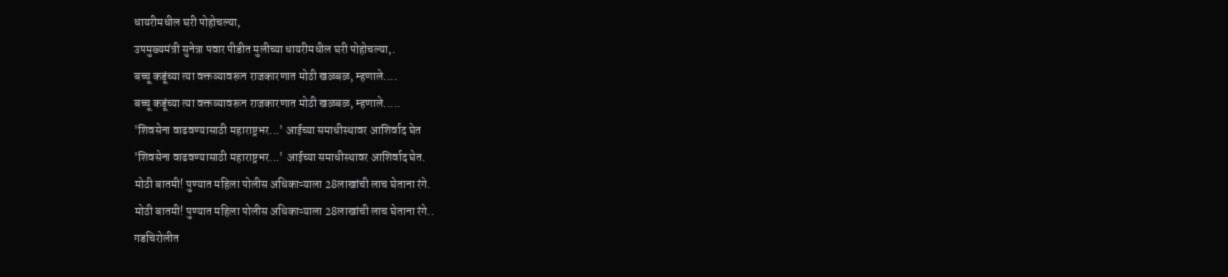धायरीमधील घरी पोहोचल्या,
उपमुख्यमंत्री सुनेत्रा पवार पीडीत मुलीच्या धायरीमधील घरी पोहोचल्या,.
बच्चू कडूंच्या त्या वक्तव्यावरून राजकारणात मोठी खळबळ, म्हणाले....
बच्चू कडूंच्या त्या वक्तव्यावरून राजकारणात मोठी खळबळ, म्हणाले.....
'शिवसेना वाढवण्यासाठी महाराष्ट्रभर...' आईच्या समाधीस्थावर आशिर्वाद घेत
'शिवसेना वाढवण्यासाठी महाराष्ट्रभर...' आईच्या समाधीस्थावर आशिर्वाद घेत.
मोठी बातमी! पुण्यात महिला पोलीस अधिकाऱ्याला 28लाखांची लाच घेताना रंगे.
मोठी बातमी! पुण्यात महिला पोलीस अधिकाऱ्याला 28लाखांची लाच घेताना रंगे..
गडचिरोलीत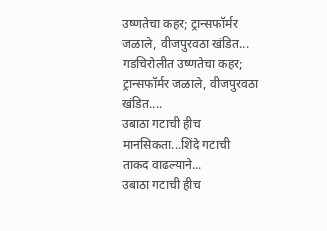उष्णतेचा कहर; ट्रान्सफॉर्मर जळाले, वीजपुरवठा खंडित...
गडचिरोलीत उष्णतेचा कहर; ट्रान्सफॉर्मर जळाले, वीजपुरवठा खंडित....
उबाठा गटाची हीच मानसिकता...शिंदे गटाची ताकद वाढल्याने...
उबाठा गटाची हीच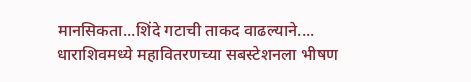मानसिकता...शिंदे गटाची ताकद वाढल्याने....
धाराशिवमध्ये महावितरणच्या सबस्टेशनला भीषण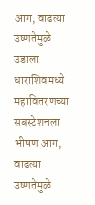आग, वाढत्या उष्णतेमुळे उडाला
धाराशिवमध्ये महावितरणच्या सबस्टेशनला भीषण आग, वाढत्या उष्णतेमुळे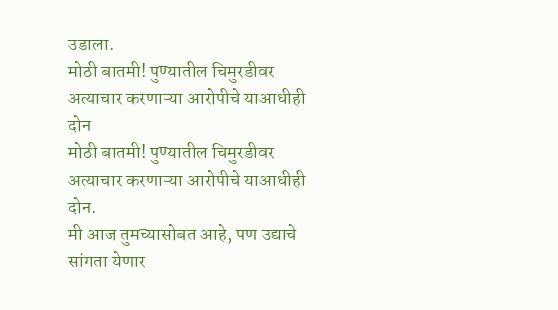उडाला.
मोठी बातमी! पुण्यातील चिमुरडीवर अत्याचार करणाऱ्या आरोपीचे याआधीही दोन
मोठी बातमी! पुण्यातील चिमुरडीवर अत्याचार करणाऱ्या आरोपीचे याआधीही दोन.
मी आज तुमच्यासोबत आहे, पण उद्याचे सांगता येणार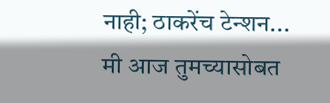नाही; ठाकरेंच टेन्शन...
मी आज तुमच्यासोबत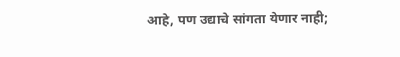आहे, पण उद्याचे सांगता येणार नाही;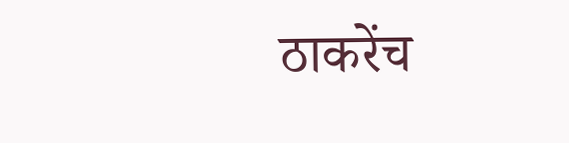ठाकरेंच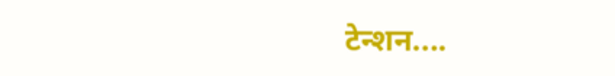टेन्शन....